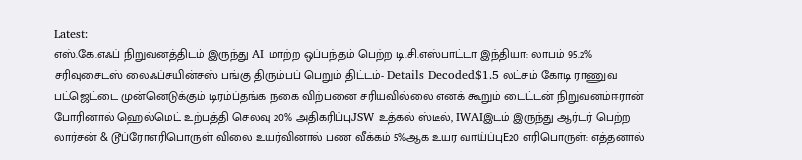Latest:
எஸ்.கே.எஃப் நிறுவனத்திடம் இருந்து AI மாற்ற ஒப்பந்தம் பெற்ற டி.சி.எஸ்பாட்டா இந்தியா: லாபம் 95.2% சரிவுசைடஸ் லைஃப்சயின்சஸ் பங்கு திரும்பப் பெறும் திட்டம்- Details Decoded$1.5 லட்சம் கோடி ராணுவ பட்ஜெட்டை முன்னெடுக்கும் டிரம்ப்தங்க நகை விற்பனை சரியவில்லை எனக் கூறும் டைட்டன் நிறுவனம்ஈரான் போரினால் ஹெல்மெட் உற்பத்தி செலவு 20% அதிகரிப்புJSW உத்கல் ஸ்டீல், IWAIஇடம் இருந்து ஆர்டர் பெற்ற லார்சன் & டூப்ரோஎரிபொருள் விலை உயர்வினால் பண வீக்கம் 5%ஆக உயர வாய்ப்புE20 எரிபொருள்: எத்தனால்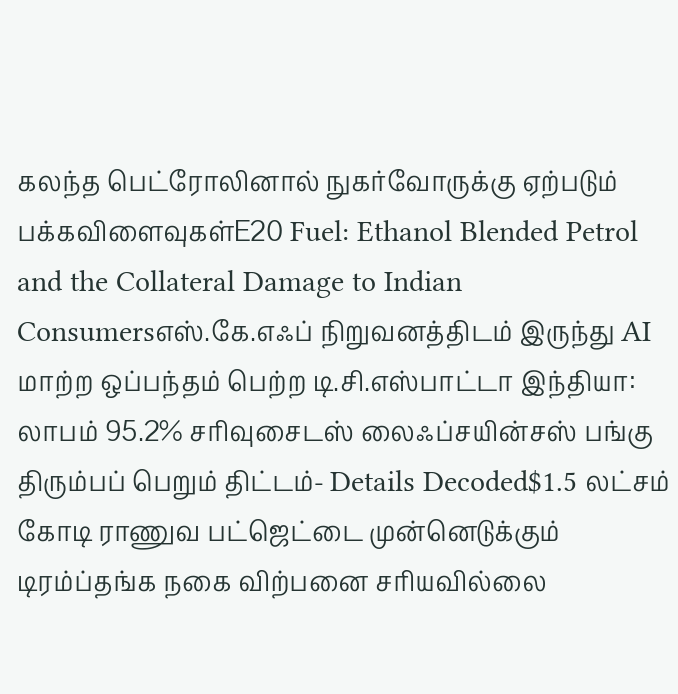கலந்த பெட்ரோலினால் நுகர்வோருக்கு ஏற்படும் பக்கவிளைவுகள்E20 Fuel: Ethanol Blended Petrol and the Collateral Damage to Indian Consumersஎஸ்.கே.எஃப் நிறுவனத்திடம் இருந்து AI மாற்ற ஒப்பந்தம் பெற்ற டி.சி.எஸ்பாட்டா இந்தியா: லாபம் 95.2% சரிவுசைடஸ் லைஃப்சயின்சஸ் பங்கு திரும்பப் பெறும் திட்டம்- Details Decoded$1.5 லட்சம் கோடி ராணுவ பட்ஜெட்டை முன்னெடுக்கும் டிரம்ப்தங்க நகை விற்பனை சரியவில்லை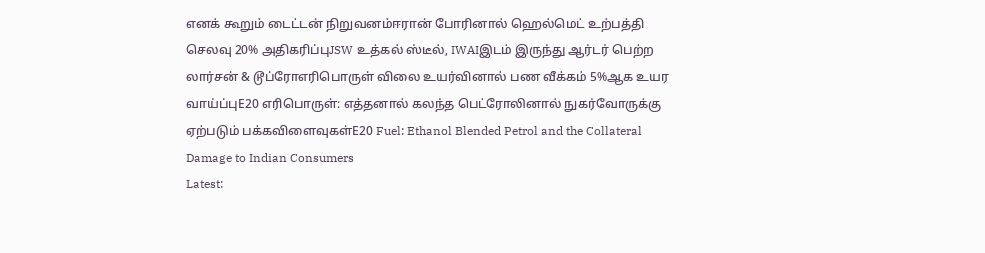எனக் கூறும் டைட்டன் நிறுவனம்ஈரான் போரினால் ஹெல்மெட் உற்பத்தி செலவு 20% அதிகரிப்புJSW உத்கல் ஸ்டீல், IWAIஇடம் இருந்து ஆர்டர் பெற்ற லார்சன் & டூப்ரோஎரிபொருள் விலை உயர்வினால் பண வீக்கம் 5%ஆக உயர வாய்ப்புE20 எரிபொருள்: எத்தனால் கலந்த பெட்ரோலினால் நுகர்வோருக்கு ஏற்படும் பக்கவிளைவுகள்E20 Fuel: Ethanol Blended Petrol and the Collateral Damage to Indian Consumers
Latest: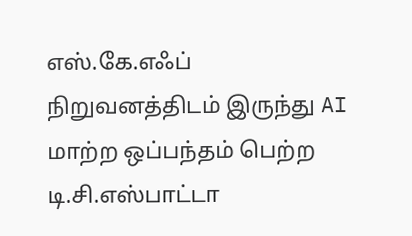எஸ்.கே.எஃப் நிறுவனத்திடம் இருந்து AI மாற்ற ஒப்பந்தம் பெற்ற டி.சி.எஸ்பாட்டா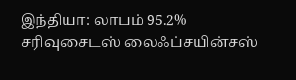இந்தியா: லாபம் 95.2% சரிவுசைடஸ் லைஃப்சயின்சஸ்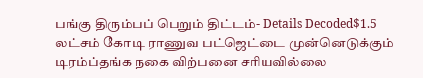பங்கு திரும்பப் பெறும் திட்டம்- Details Decoded$1.5 லட்சம் கோடி ராணுவ பட்ஜெட்டை முன்னெடுக்கும் டிரம்ப்தங்க நகை விற்பனை சரியவில்லை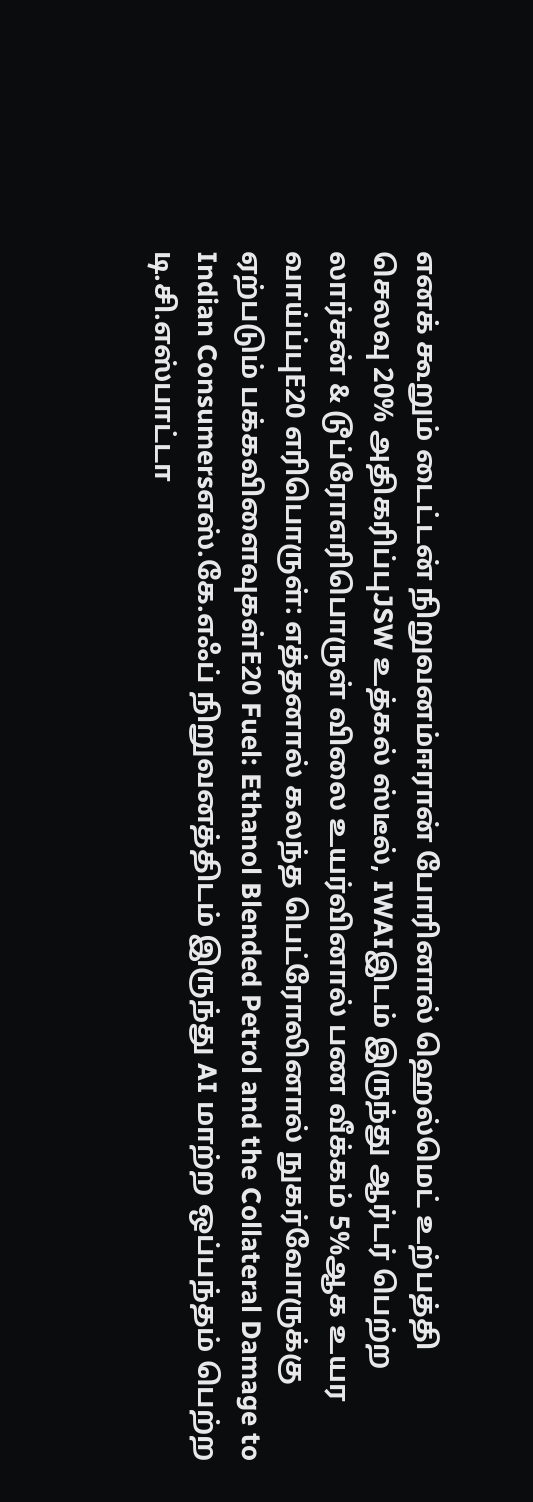எனக் கூறும் டைட்டன் நிறுவனம்ஈரான் போரினால் ஹெல்மெட் உற்பத்தி செலவு 20% அதிகரிப்புJSW உத்கல் ஸ்டீல், IWAIஇடம் இருந்து ஆர்டர் பெற்ற லார்சன் & டூப்ரோஎரிபொருள் விலை உயர்வினால் பண வீக்கம் 5%ஆக உயர வாய்ப்புE20 எரிபொருள்: எத்தனால் கலந்த பெட்ரோலினால் நுகர்வோருக்கு ஏற்படும் பக்கவிளைவுகள்E20 Fuel: Ethanol Blended Petrol and the Collateral Damage to Indian Consumersஎஸ்.கே.எஃப் நிறுவனத்திடம் இருந்து AI மாற்ற ஒப்பந்தம் பெற்ற டி.சி.எஸ்பாட்டா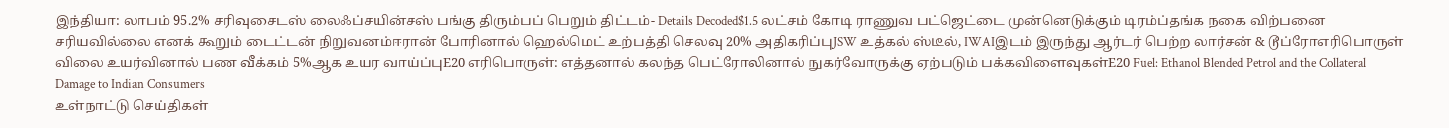இந்தியா: லாபம் 95.2% சரிவுசைடஸ் லைஃப்சயின்சஸ் பங்கு திரும்பப் பெறும் திட்டம்- Details Decoded$1.5 லட்சம் கோடி ராணுவ பட்ஜெட்டை முன்னெடுக்கும் டிரம்ப்தங்க நகை விற்பனை சரியவில்லை எனக் கூறும் டைட்டன் நிறுவனம்ஈரான் போரினால் ஹெல்மெட் உற்பத்தி செலவு 20% அதிகரிப்புJSW உத்கல் ஸ்டீல், IWAIஇடம் இருந்து ஆர்டர் பெற்ற லார்சன் & டூப்ரோஎரிபொருள் விலை உயர்வினால் பண வீக்கம் 5%ஆக உயர வாய்ப்புE20 எரிபொருள்: எத்தனால் கலந்த பெட்ரோலினால் நுகர்வோருக்கு ஏற்படும் பக்கவிளைவுகள்E20 Fuel: Ethanol Blended Petrol and the Collateral Damage to Indian Consumers
உள்நாட்டு செய்திகள்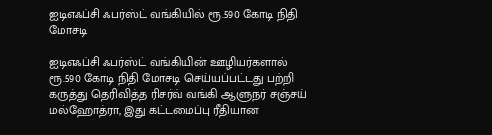ஐடிஎஃப்சி ஃபர்ஸ்ட் வங்கியில் ரூ.590 கோடி நிதி மோசடி

ஐடிஎஃப்சி ஃபர்ஸ்ட் வங்கியின் ஊழியர்களால் ரூ.590 கோடி நிதி மோசடி செய்யப்பட்டது பற்றி கருத்து தெரிவித்த ரிசர்வ் வங்கி ஆளுநர் சஞ்சய் மல்ஹோத்ரா, இது கட்டமைப்பு ரீதியான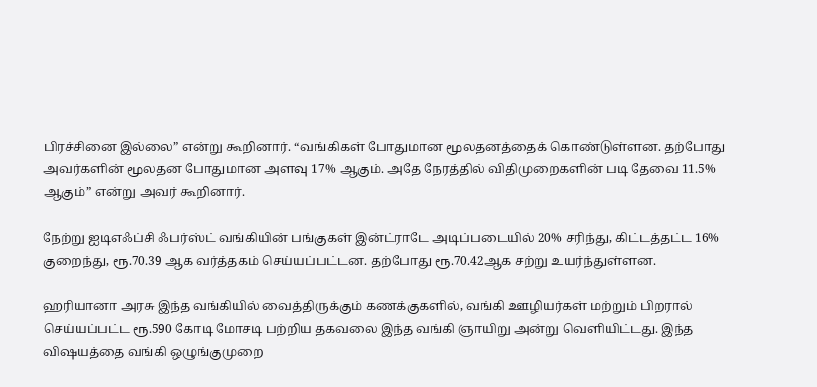பிரச்சினை இல்லை” என்று கூறினார். “வங்கிகள் போதுமான மூலதனத்தைக் கொண்டுள்ளன. தற்போது அவர்களின் மூலதன போதுமான அளவு 17% ஆகும். அதே நேரத்தில் விதிமுறைகளின் படி தேவை 11.5% ஆகும்” என்று அவர் கூறினார்.

நேற்று ஐடிஎஃப்சி ஃபர்ஸ்ட் வங்கியின் பங்குகள் இன்ட்ராடே அடிப்படையில் 20% சரிந்து, கிட்டத்தட்ட 16% குறைந்து, ரூ.70.39 ஆக வர்த்தகம் செய்யப்பட்டன. தற்போது ரூ.70.42ஆக சற்று உயர்ந்துள்ளன.

ஹரியானா அரசு இந்த வங்கியில் வைத்திருக்கும் கணக்குகளில், வங்கி ஊழியர்கள் மற்றும் பிறரால் செய்யப்பட்ட ரூ.590 கோடி மோசடி பற்றிய தகவலை இந்த வங்கி ஞாயிறு அன்று வெளியிட்டது. இந்த விஷயத்தை வங்கி ஒழுங்குமுறை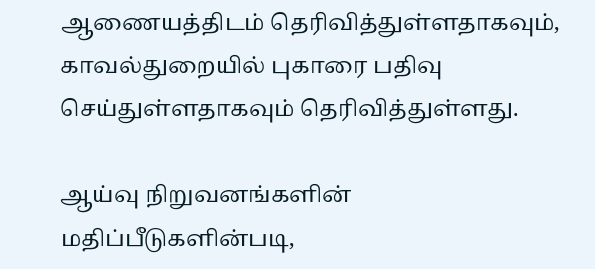ஆணையத்திடம் தெரிவித்துள்ளதாகவும், காவல்துறையில் புகாரை பதிவு செய்துள்ளதாகவும் தெரிவித்துள்ளது.

ஆய்வு நிறுவனங்களின் மதிப்பீடுகளின்படி,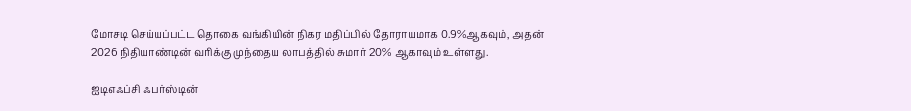மோசடி செய்யப்பட்ட தொகை வங்கியின் நிகர மதிப்பில் தோராயமாக 0.9%ஆகவும், அதன் 2026 நிதியாண்டின் வரிக்கு முந்தைய லாபத்தில் சுமார் 20% ஆகாவும் உள்ளது.

ஐடிஎஃப்சி ஃபர்ஸ்டின்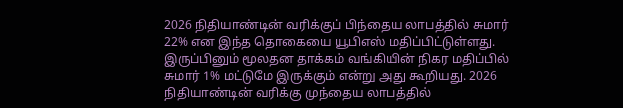2026 நிதியாண்டின் வரிக்குப் பிந்தைய லாபத்தில் சுமார் 22% என இந்த தொகையை யூபிஎஸ் மதிப்பிட்டுள்ளது. இருப்பினும் மூலதன தாக்கம் வங்கியின் நிகர மதிப்பில் சுமார் 1% மட்டுமே இருக்கும் என்று அது கூறியது. 2026 நிதியாண்டின் வரிக்கு முந்தைய லாபத்தில்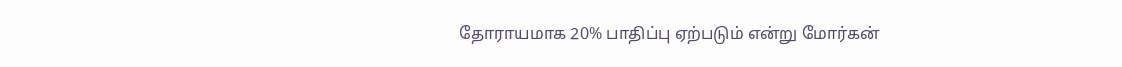தோராயமாக 20% பாதிப்பு ஏற்படும் என்று மோர்கன்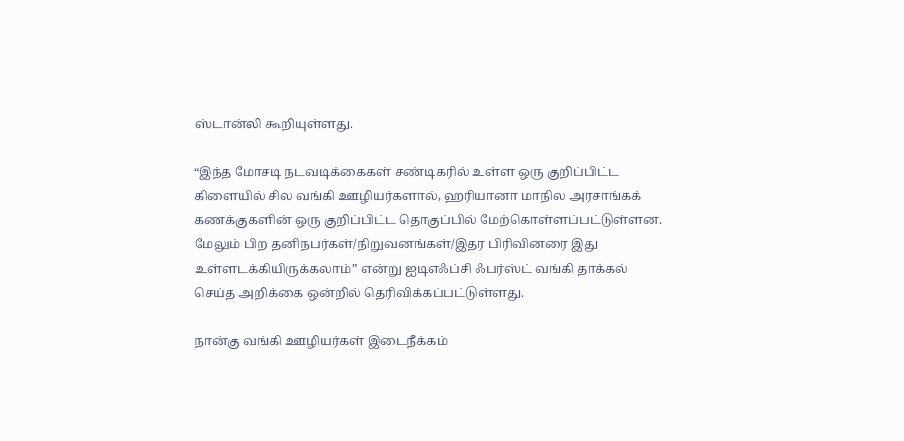ஸ்டான்லி கூறியுள்ளது.

“இந்த மோசடி நடவடிக்கைகள் சண்டிகரில் உள்ள ஒரு குறிப்பிட்ட கிளையில் சில வங்கி ஊழியர்களால், ஹரியானா மாநில அரசாங்கக் கணக்குகளின் ஒரு குறிப்பிட்ட தொகுப்பில் மேற்கொள்ளப்பட்டுள்ளன. மேலும் பிற தனிநபர்கள்/நிறுவனங்கள்/இதர பிரிவினரை இது உள்ளடக்கியிருக்கலாம்” என்று ஐடிஎஃப்சி ஃபர்ஸ்ட் வங்கி தாக்கல் செய்த அறிக்கை ஒன்றில் தெரிவிக்கப்பட்டுள்ளது.

நான்கு வங்கி ஊழியர்கள் இடைநீக்கம்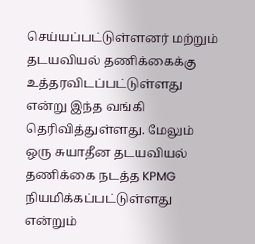செய்யப்பட்டுள்ளனர் மற்றும் தடயவியல் தணிக்கைக்கு உத்தரவிடப்பட்டுள்ளது என்று இந்த வங்கி தெரிவித்துள்ளது. மேலும் ஒரு சுயாதீன தடயவியல் தணிக்கை நடத்த KPMG நியமிக்கப்பட்டுள்ளது என்றும்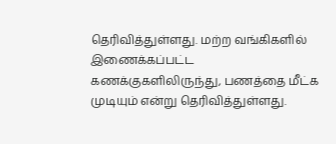தெரிவித்துள்ளது. மற்ற வங்கிகளில் இணைக்கப்பட்ட கணக்குகளிலிருந்து, பணத்தை மீட்க முடியும் என்று தெரிவித்துள்ளது.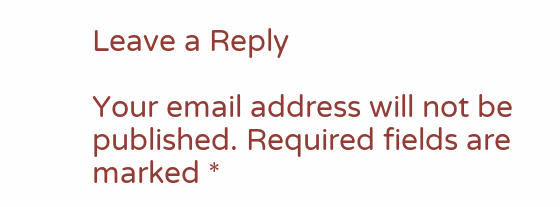Leave a Reply

Your email address will not be published. Required fields are marked *